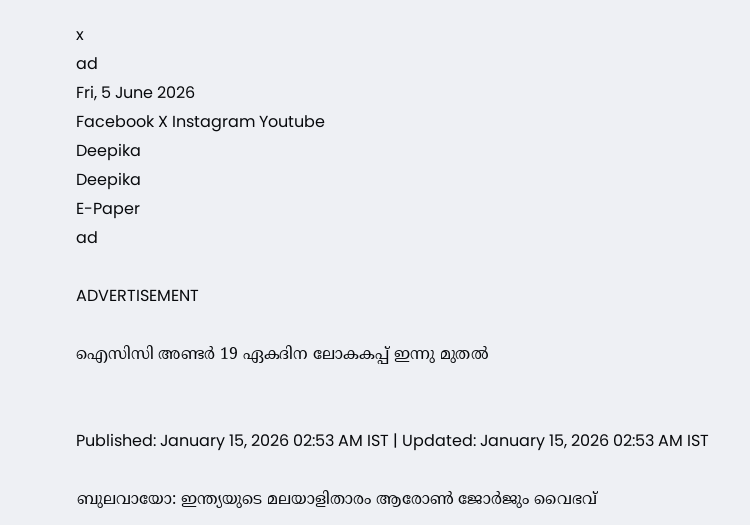x
ad
Fri, 5 June 2026
Facebook X Instagram Youtube
Deepika
Deepika
E-Paper
ad

ADVERTISEMENT

ഐസിസി അണ്ടർ 19 ഏകദിന ലോകകപ്പ് ഇന്നു മുതൽ


Published: January 15, 2026 02:53 AM IST | Updated: January 15, 2026 02:53 AM IST

ബുലവായോ: ഇന്ത്യയുടെ മലയാളിതാരം ആരോണ്‍ ജോര്‍ജും വൈഭവ്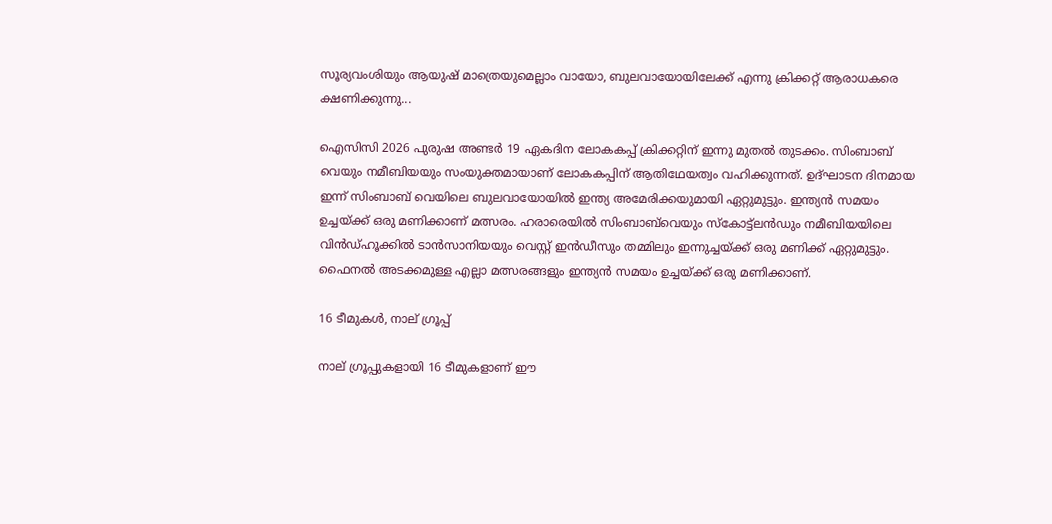സൂര്യവംശിയും ആയുഷ് മാത്രെയുമെല്ലാം വായോ, ബുലവായോയിലേക്ക് എന്നു ക്രിക്കറ്റ് ആരാധകരെ ക്ഷണിക്കുന്നു...

ഐസിസി 2026 പുരുഷ അണ്ടര്‍ 19 ഏകദിന ലോകകപ്പ് ക്രിക്കറ്റിന് ഇന്നു മുതല്‍ തുടക്കം. സിംബാബ് വെയും നമീബിയയും സംയുക്തമായാണ് ലോകകപ്പിന് ആതിഥേയത്വം വഹിക്കുന്നത്. ഉദ്ഘാടന ദിനമായ ഇന്ന് സിംബാബ് വെയിലെ ബുലവായോയില്‍ ഇന്ത്യ അമേരിക്കയുമായി ഏറ്റുമുട്ടും. ഇന്ത്യന്‍ സമയം ഉച്ചയ്ക്ക് ഒരു മണിക്കാണ് മത്സരം. ഹരാരെയില്‍ സിംബാബ്‌വെയും സ്‌കോട്ട്‌‌ലന്‍ഡും നമീബിയയിലെ വിന്‍ഡ്ഹൂക്കില്‍ ടാന്‍സാനിയയും വെസ്റ്റ് ഇന്‍ഡീസും തമ്മിലും ഇന്നുച്ചയ്ക്ക് ഒരു മണിക്ക് ഏറ്റുമുട്ടും. ഫൈനല്‍ അടക്കമുള്ള എല്ലാ മത്സരങ്ങളും ഇന്ത്യന്‍ സമയം ഉച്ചയ്ക്ക് ഒരു മണിക്കാണ്.

16 ടീമുകള്‍, നാല് ഗ്രൂപ്പ്

നാല് ഗ്രൂപ്പുകളായി 16 ടീമുകളാണ് ഈ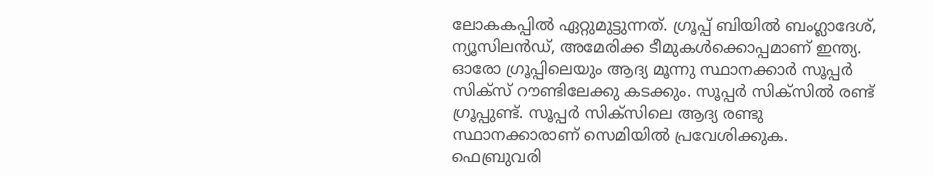ലോകകപ്പില്‍ ഏറ്റുമുട്ടുന്നത്. ഗ്രൂപ്പ് ബിയില്‍ ബംഗ്ലാദേശ്, ന്യൂസിലന്‍ഡ്, അമേരിക്ക ടീമുകള്‍ക്കൊപ്പമാണ് ഇന്ത്യ. ഓരോ ഗ്രൂപ്പിലെയും ആദ്യ മൂന്നു സ്ഥാനക്കാര്‍ സൂപ്പര്‍ സിക്‌സ് റൗണ്ടിലേക്കു കടക്കും. സൂപ്പര്‍ സിക്‌സില്‍ രണ്ട് ഗ്രൂപ്പുണ്ട്. സൂപ്പര്‍ സിക്‌സിലെ ആദ്യ രണ്ടു സ്ഥാനക്കാരാണ് സെമിയില്‍ പ്രവേശിക്കുക. ഫെബ്രുവരി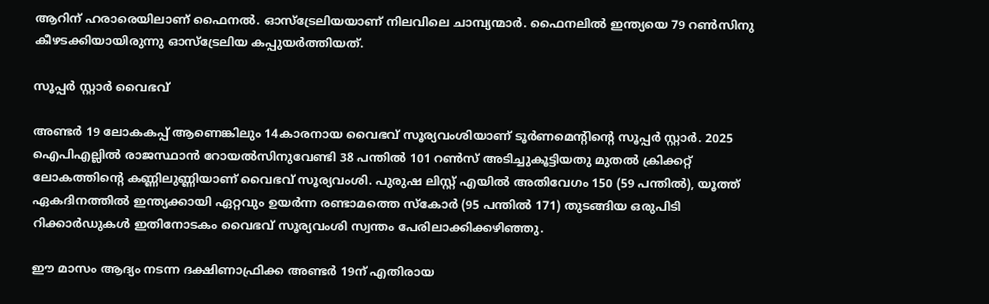ആറിന് ഹരാരെയിലാണ് ഫൈനല്‍. ഓസ്‌ട്രേലിയയാണ് നിലവിലെ ചാമ്പ്യന്മാര്‍. ഫൈനലില്‍ ഇന്ത്യയെ 79 റണ്‍സിനു കീഴടക്കിയായിരുന്നു ഓസ്‌ട്രേലിയ കപ്പുയര്‍ത്തിയത്.

സൂപ്പര്‍ സ്റ്റാര്‍ വൈഭവ്

അണ്ടര്‍ 19 ലോകകപ്പ് ആണെങ്കിലും 14കാരനായ വൈഭവ് സൂര്യവംശിയാണ് ടൂര്‍ണമെന്‍റിന്‍റെ സൂപ്പര്‍ സ്റ്റാര്‍. 2025 ഐപിഎല്ലില്‍ രാജസ്ഥാന്‍ റോയല്‍സിനുവേണ്ടി 38 പന്തില്‍ 101 റണ്‍സ് അടിച്ചുകൂട്ടിയതു മുതല്‍ ക്രിക്കറ്റ് ലോകത്തിന്‍റെ കണ്ണിലുണ്ണിയാണ് വൈഭവ് സൂര്യവംശി. പുരുഷ ലിസ്റ്റ് എയില്‍ അതിവേഗം 150 (59 പന്തില്‍), യൂത്ത് ഏകദിനത്തില്‍ ഇന്ത്യക്കായി ഏറ്റവും ഉയര്‍ന്ന രണ്ടാമത്തെ സ്‌കോര്‍ (95 പന്തില്‍ 171) തുടങ്ങിയ ഒരുപിടി റിക്കാര്‍ഡുകള്‍ ഇതിനോടകം വൈഭവ് സൂര്യവംശി സ്വന്തം പേരിലാക്കിക്കഴിഞ്ഞു.

ഈ മാസം ആദ്യം നടന്ന ദക്ഷിണാഫ്രിക്ക അണ്ടര്‍ 19ന് എതിരായ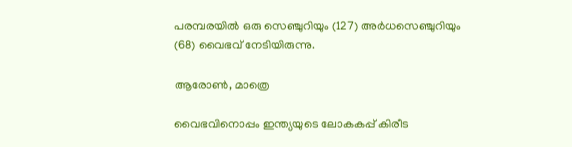പരമ്പരയില്‍ ഒരു സെഞ്ചുറിയും (127) അര്‍ധസെഞ്ചുറിയും (68) വൈഭവ് നേടിയിരുന്നു.

ആരോണ്‍, മാത്രെ

വൈഭവിനൊപ്പം ഇന്ത്യയുടെ ലോകകപ്പ് കിരീട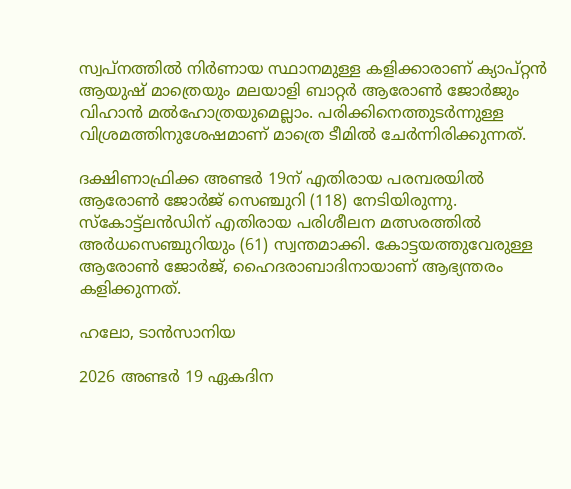സ്വപ്‌നത്തില്‍ നിര്‍ണായ സ്ഥാനമുള്ള കളിക്കാരാണ് ക്യാപ്റ്റന്‍ ആയുഷ് മാത്രെയും മലയാളി ബാറ്റര്‍ ആരോണ്‍ ജോര്‍ജും വിഹാന്‍ മല്‍ഹോത്രയുമെല്ലാം. പരിക്കിനെത്തുടര്‍ന്നുള്ള വിശ്രമത്തിനുശേഷമാണ് മാത്രെ ടീമില്‍ ചേര്‍ന്നിരിക്കുന്നത്.

ദക്ഷിണാഫ്രിക്ക അണ്ടര്‍ 19ന് എതിരായ പരമ്പരയില്‍ ആരോണ്‍ ജോര്‍ജ് സെഞ്ചുറി (118) നേടിയിരുന്നു. സ്‌കോട്ട്‌ലന്‍ഡിന് എതിരായ പരിശീലന മത്സരത്തില്‍ അര്‍ധസെഞ്ചുറിയും (61) സ്വന്തമാക്കി. കോട്ടയത്തുവേരുള്ള ആരോണ്‍ ജോര്‍ജ്, ഹൈദരാബാദിനായാണ് ആഭ്യന്തരം കളിക്കുന്നത്.

ഹലോ, ടാന്‍സാനിയ

2026 അണ്ടര്‍ 19 ഏകദിന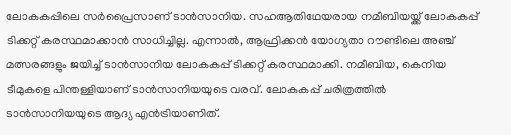ലോകകപ്പിലെ സര്‍പ്രൈസാണ് ടാന്‍സാനിയ. സഹആതിഥേയരായ നമീബിയയ്ക്ക് ലോകകപ്പ് ടിക്കറ്റ് കരസ്ഥമാക്കാന്‍ സാധിച്ചില്ല. എന്നാല്‍, ആഫ്രിക്കന്‍ യോഗ്യതാ റൗണ്ടിലെ അഞ്ച് മത്സരങ്ങളും ജയിച്ച് ടാന്‍സാനിയ ലോകകപ്പ് ടിക്കറ്റ് കരസ്ഥമാക്കി. നമീബിയ, കെനിയ ടീമുകളെ പിന്തള്ളിയാണ് ടാന്‍സാനിയയുടെ വരവ്. ലോകകപ്പ് ചരിത്രത്തില്‍ ടാന്‍സാനിയയുടെ ആദ്യ എന്‍ട്രിയാണിത്.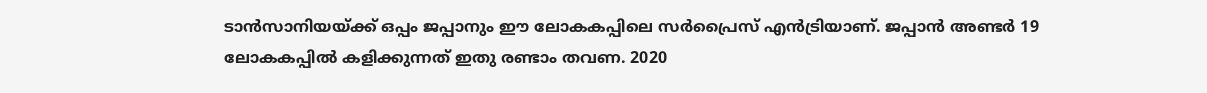ടാന്‍സാനിയയ്ക്ക് ഒപ്പം ജപ്പാനും ഈ ലോകകപ്പിലെ സര്‍പ്രൈസ് എന്‍ട്രിയാണ്. ജപ്പാന്‍ അണ്ടര്‍ 19 ലോകകപ്പില്‍ കളിക്കുന്നത് ഇതു രണ്ടാം തവണ. 2020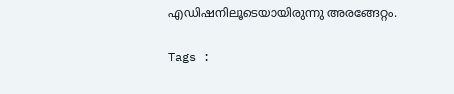എഡിഷനിലൂടെയായിരുന്നു അരങ്ങേറ്റം.

Tags :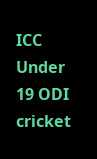ICC Under 19 ODI cricket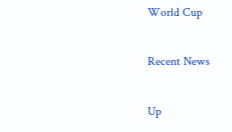World Cup

Recent News

Up